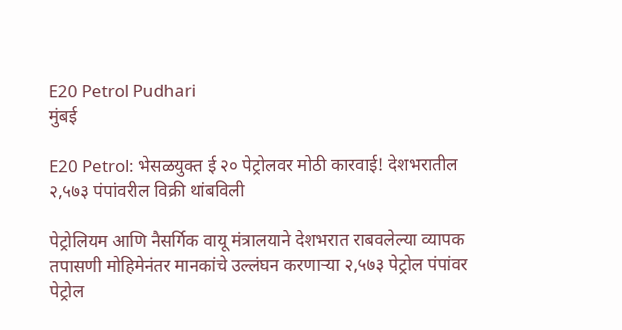E20 Petrol Pudhari
मुंबई

E20 Petrol: भेसळयुक्त ई २० पेट्रोलवर मोठी कारवाई! देशभरातील २,५७३ पंपांवरील विक्री थांबविली

पेट्रोलियम आणि नैसर्गिक वायू मंत्रालयाने देशभरात राबवलेल्या व्यापक तपासणी मोहिमेनंतर मानकांचे उल्लंघन करणाऱ्या २,५७३ पेट्रोल पंपांवर पेट्रोल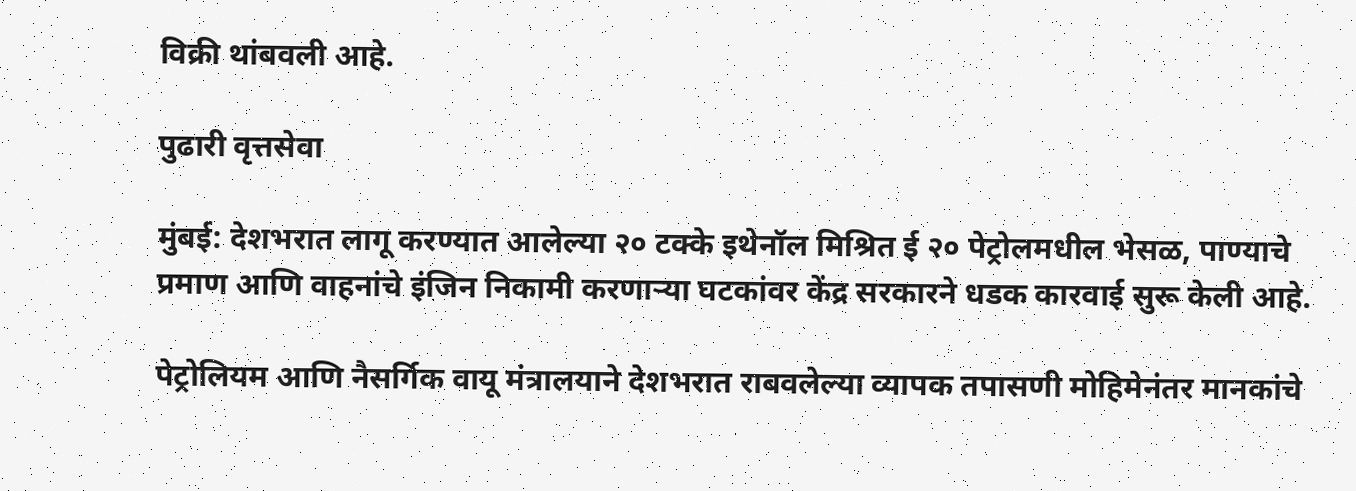विक्री थांबवली आहे.

पुढारी वृत्तसेवा

मुंबई: देशभरात लागू करण्यात आलेल्या २० टक्के इथेनॉल मिश्रित ई २० पेट्रोलमधील भेसळ, पाण्याचे प्रमाण आणि वाहनांचे इंजिन निकामी करणाऱ्या घटकांवर केंद्र सरकारने धडक कारवाई सुरू केली आहे.

पेट्रोलियम आणि नैसर्गिक वायू मंत्रालयाने देशभरात राबवलेल्या व्यापक तपासणी मोहिमेनंतर मानकांचे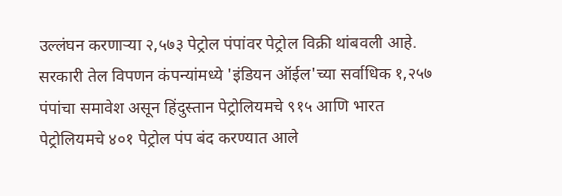उल्लंघन करणाऱ्या २,५७३ पेट्रोल पंपांवर पेट्रोल विक्री थांबवली आहे. सरकारी तेल विपणन कंपन्यांमध्ये 'इंडियन ऑईल'च्या सर्वाधिक १,२५७ पंपांचा समावेश असून हिंदुस्तान पेट्रोलियमचे ९१५ आणि भारत पेट्रोलियमचे ४०१ पेट्रोल पंप बंद करण्यात आले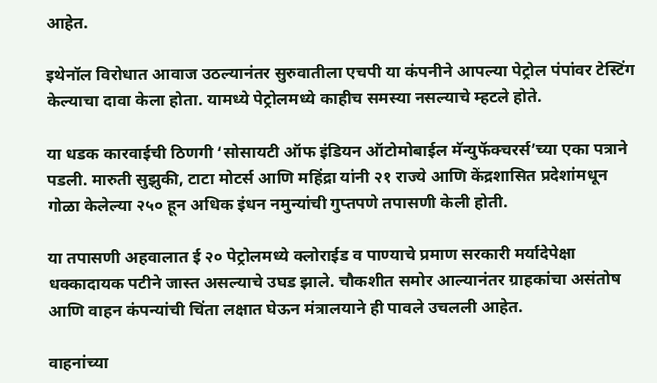आहेत.

इथेनॉल विरोधात आवाज उठल्यानंतर सुरुवातीला एचपी या कंपनीने आपल्या पेट्रोल पंपांवर टेस्टिंग केल्याचा दावा केला होता. यामध्ये पेट्रोलमध्ये काहीच समस्या नसल्याचे म्हटले होते.

या धडक कारवाईची ठिणगी ‘सोसायटी ऑफ इंडियन ऑटोमोबाईल मॅन्युफॅक्चरर्स’च्या एका पत्राने पडली. मारुती सुझुकी, टाटा मोटर्स आणि महिंद्रा यांनी २१ राज्ये आणि केंद्रशासित प्रदेशांमधून गोळा केलेल्या २५० हून अधिक इंधन नमुन्यांची गुप्तपणे तपासणी केली होती.

या तपासणी अहवालात ई २० पेट्रोलमध्ये क्लोराईड व पाण्याचे प्रमाण सरकारी मर्यादेपेक्षा धक्कादायक पटीने जास्त असल्याचे उघड झाले. चौकशीत समोर आल्यानंतर ग्राहकांचा असंतोष आणि वाहन कंपन्यांची चिंता लक्षात घेऊन मंत्रालयाने ही पावले उचलली आहेत.

वाहनांच्या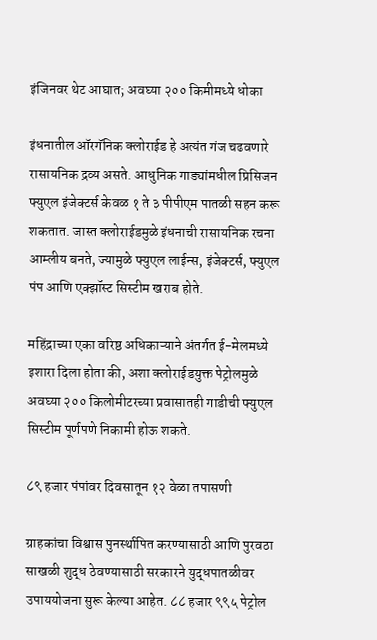इंजिनवर थेट आघात; अवघ्या २०० किमीमध्ये धोका

इंधनातील ऑरगॅनिक क्लोराईड हे अत्यंत गंज चढवणारे रासायनिक द्रव्य असते. आधुनिक गाड्यांमधील प्रिसिजन फ्युएल इंजेक्टर्स केवळ १ ते ३ पीपीएम पातळी सहन करू शकतात. जास्त क्लोराईडमुळे इंधनाची रासायनिक रचना आम्लीय बनते, ज्यामुळे फ्युएल लाईन्स, इंजेक्टर्स, फ्युएल पंप आणि एक्झॉस्ट सिस्टीम खराब होते.

महिंद्राच्या एका वरिष्ठ अधिकाऱ्याने अंतर्गत ई-मेलमध्ये इशारा दिला होता की, अशा क्लोराईडयुक्त पेट्रोलमुळे अवघ्या २०० किलोमीटरच्या प्रवासातही गाडीची फ्युएल सिस्टीम पूर्णपणे निकामी होऊ शकते.

८९ हजार पंपांवर दिवसातून १२ वेळा तपासणी

ग्राहकांचा विश्वास पुनर्स्थापित करण्यासाठी आणि पुरवठा साखळी शुद्ध ठेवण्यासाठी सरकारने युद्धपातळीवर उपाययोजना सुरू केल्या आहेत. ८८ हजार ९९५ पेट्रोल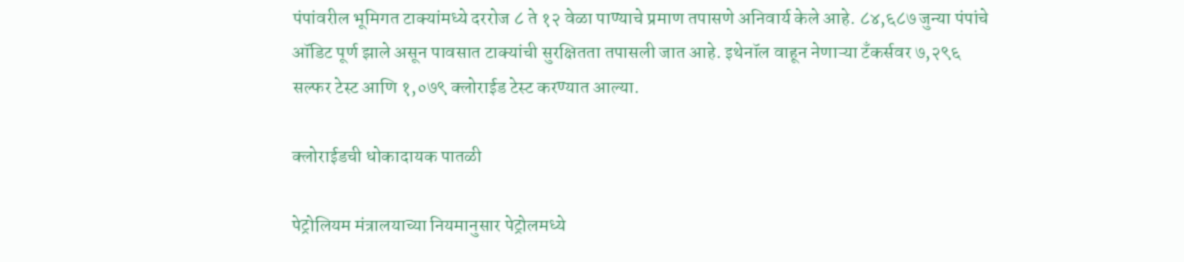पंपांवरील भूमिगत टाक्यांमध्ये दररोज ८ ते १२ वेळा पाण्याचे प्रमाण तपासणे अनिवार्य केले आहे. ८४,६८७ जुन्या पंपांचे ऑडिट पूर्ण झाले असून पावसात टाक्यांची सुरक्षितता तपासली जात आहे. इथेनॉल वाहून नेणाऱ्या टँकर्सवर ७,२९६ सल्फर टेस्ट आणि १,०७९ क्लोराईड टेस्ट करण्यात आल्या.

क्लोराईडची धोकादायक पातळी

पेट्रोलियम मंत्रालयाच्या नियमानुसार पेट्रोलमध्ये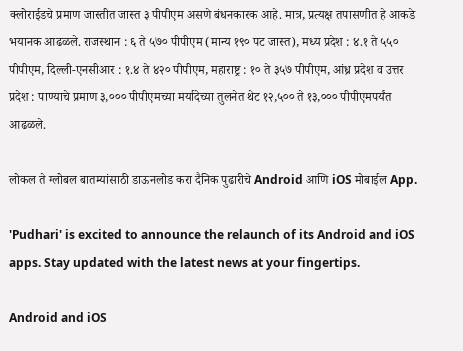क्लोराईडचे प्रमाण जास्तीत जास्त ३ पीपीएम असणे बंधनकारक आहे. मात्र, प्रत्यक्ष तपासणीत हे आकडे भयानक आढळले. राजस्थान : ६ ते ५७० पीपीएम (मान्‍य १९० पट जास्त), मध्य प्रदेश : ४.१ ते ५५० पीपीएम, दिल्ली-एनसीआर : १.४ ते ४२० पीपीएम, महाराष्ट्र : १० ते ३५७ पीपीएम, आंध्र प्रदेश व उत्तर प्रदेश : पाण्याचे प्रमाण ३,००० पीपीएमच्या मर्यादेच्या तुलनेत थेट १२,५०० ते १३,००० पीपीएमपर्यंत आढळले.

लोकल ते ग्लोबल बातम्यांसाठी डाऊनलोड करा दैनिक पुढारीचे Android आणि iOS मोबाईल App.

'Pudhari' is excited to announce the relaunch of its Android and iOS apps. Stay updated with the latest news at your fingertips.

Android and iOS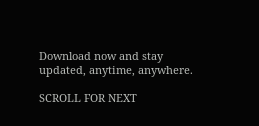Download now and stay updated, anytime, anywhere.

SCROLL FOR NEXT